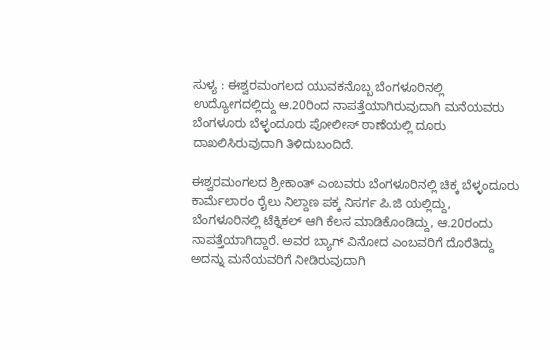ಸುಳ್ಯ : ಈಶ್ವರಮಂಗಲದ ಯುವಕನೊಬ್ಬ ಬೆಂಗಳೂರಿನಲ್ಲಿ ಉದ್ಯೋಗದಲ್ಲಿದ್ದು ಆ.20ರಿಂದ ನಾಪತ್ತೆಯಾಗಿರುವುದಾಗಿ ಮನೆಯವರು ಬೆಂಗಳೂರು ಬೆಳ್ಳಂದೂರು ಪೋಲೀಸ್ ಠಾಣೆಯಲ್ಲಿ ದೂರು ದಾಖಲಿಸಿರುವುದಾಗಿ ತಿಳಿದುಬಂದಿದೆ.

ಈಶ್ವರಮಂಗಲದ ಶ್ರೀಕಾಂತ್ ಎಂಬವರು ಬೆಂಗಳೂರಿನಲ್ಲಿ ಚಿಕ್ಕ ಬೆಳ್ಳಂದೂರು ಕಾರ್ಮೆಲಾರಂ ರೈಲು ನಿಲ್ದಾಣ ಪಕ್ಕ ನಿಸರ್ಗ ಪಿ.ಜಿ ಯಲ್ಲಿದ್ದು, ಬೆಂಗಳೂರಿನಲ್ಲಿ ಟೆಕ್ನಿಕಲ್ ಆಗಿ ಕೆಲಸ ಮಾಡಿಕೊಂಡಿದ್ದು, ಆ.20ರಂದು ನಾಪತ್ತೆಯಾಗಿದ್ದಾರೆ. ಅವರ ಬ್ಯಾಗ್ ವಿನೋದ ಎಂಬವರಿಗೆ ದೊರೆತಿದ್ದು ಅದನ್ನು ಮನೆಯವರಿಗೆ ನೀಡಿರುವುದಾಗಿ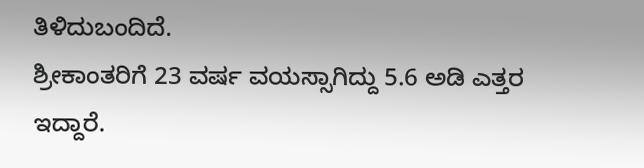ತಿಳಿದುಬಂದಿದೆ.
ಶ್ರೀಕಾಂತರಿಗೆ 23 ವರ್ಷ ವಯಸ್ಸಾಗಿದ್ದು 5.6 ಅಡಿ ಎತ್ತರ ಇದ್ದಾರೆ.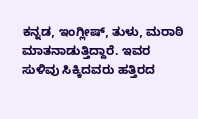ಕನ್ನಡ, ಇಂಗ್ಲೀಷ್, ತುಳು, ಮರಾಠಿ ಮಾತನಾಡುತ್ತಿದ್ದಾರೆ. ಇವರ ಸುಳಿವು ಸಿಕ್ಕಿದವರು ಹತ್ತಿರದ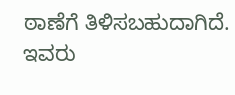ಠಾಣೆಗೆ ತಿಳಿಸಬಹುದಾಗಿದೆ.
ಇವರು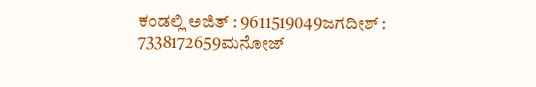ಕಂಡಲ್ಲಿ ಅಜಿತ್ : 9611519049ಜಗದೀಶ್ : 7338172659ಮನೋಜ್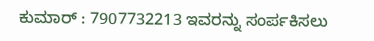ಕುಮಾರ್ : 7907732213 ಇವರನ್ನು ಸಂರ್ಪಕಿಸಲು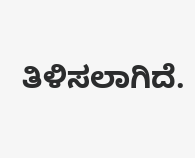ತಿಳಿಸಲಾಗಿದೆ.